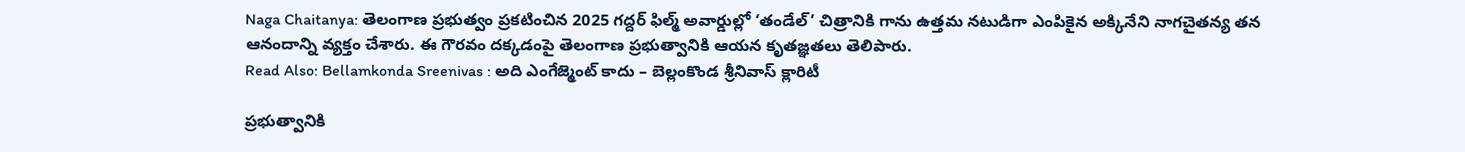Naga Chaitanya: తెలంగాణ ప్రభుత్వం ప్రకటించిన 2025 గద్దర్ ఫిల్మ్ అవార్డుల్లో ‘తండేల్’ చిత్రానికి గాను ఉత్తమ నటుడిగా ఎంపికైన అక్కినేని నాగచైతన్య తన ఆనందాన్ని వ్యక్తం చేశారు. ఈ గౌరవం దక్కడంపై తెలంగాణ ప్రభుత్వానికి ఆయన కృతజ్ఞతలు తెలిపారు.
Read Also: Bellamkonda Sreenivas : అది ఎంగేజ్మెంట్ కాదు – బెల్లంకొండ శ్రీనివాస్ క్లారిటీ

ప్రభుత్వానికి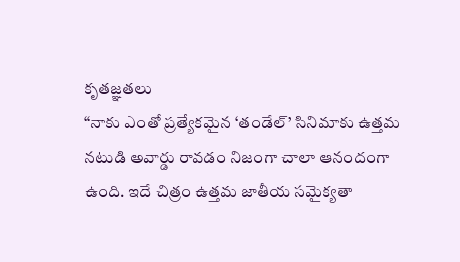కృతజ్ఞతలు
“నాకు ఎంతో ప్రత్యేకమైన ‘తండేల్’ సినిమాకు ఉత్తమ నటుడి అవార్డు రావడం నిజంగా చాలా ఆనందంగా ఉంది. ఇదే చిత్రం ఉత్తమ జాతీయ సమైక్యతా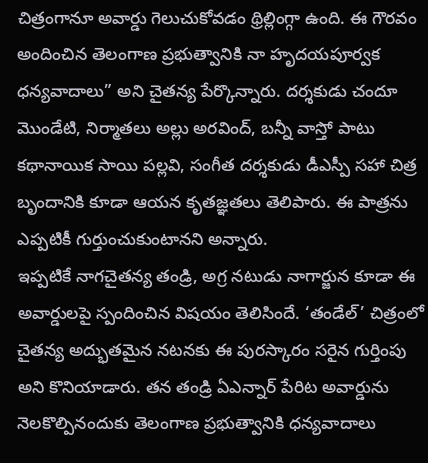చిత్రంగానూ అవార్డు గెలుచుకోవడం థ్రిల్లింగ్గా ఉంది. ఈ గౌరవం అందించిన తెలంగాణ ప్రభుత్వానికి నా హృదయపూర్వక ధన్యవాదాలు” అని చైతన్య పేర్కొన్నారు. దర్శకుడు చందూ మొండేటి, నిర్మాతలు అల్లు అరవింద్, బన్నీ వాస్తో పాటు కథానాయిక సాయి పల్లవి, సంగీత దర్శకుడు డీఎస్పీ సహా చిత్ర బృందానికి కూడా ఆయన కృతజ్ఞతలు తెలిపారు. ఈ పాత్రను ఎప్పటికీ గుర్తుంచుకుంటానని అన్నారు.
ఇప్పటికే నాగచైతన్య తండ్రి, అగ్ర నటుడు నాగార్జున కూడా ఈ అవార్డులపై స్పందించిన విషయం తెలిసిందే. ‘తండేల్’ చిత్రంలో చైతన్య అద్భుతమైన నటనకు ఈ పురస్కారం సరైన గుర్తింపు అని కొనియాడారు. తన తండ్రి ఏఎన్నార్ పేరిట అవార్డును నెలకొల్పినందుకు తెలంగాణ ప్రభుత్వానికి ధన్యవాదాలు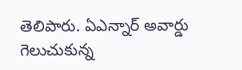తెలిపారు. ఏఎన్నార్ అవార్డు గెలుచుకున్న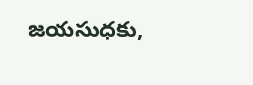జయసుధకు,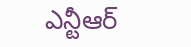ఎన్టీఆర్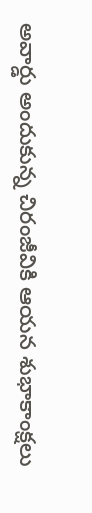అవార్డు అందుకున్న చిరంజీవికి ఆయన శుభాకాంక్షలు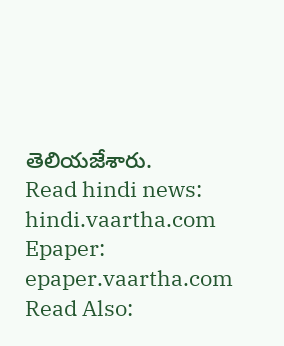తెలియజేశారు.
Read hindi news: hindi.vaartha.com
Epaper: epaper.vaartha.com
Read Also: